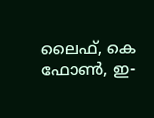ലൈഫ്, കെ ഫോണ്‍, ഇ-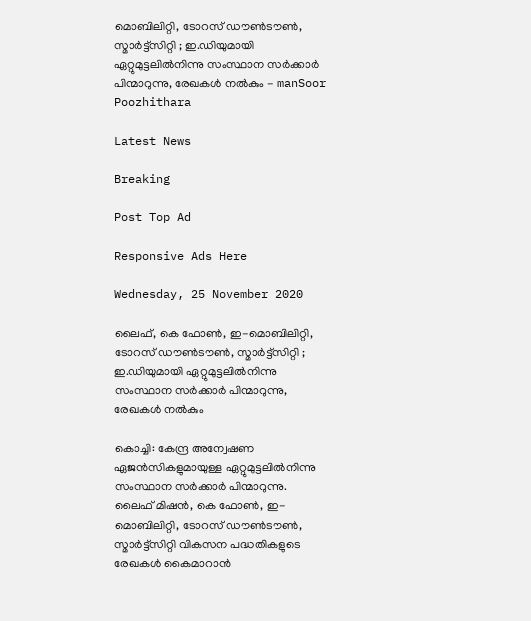മൊബിലിറ്റി, ടോറസ് ഡൗണ്‍ടൗണ്‍, സ്മാര്‍ട്ട്‌സിറ്റി ; ഇ.ഡിയുമായി ഏറ്റുമുട്ടലില്‍നിന്നു സംസ്ഥാന സര്‍ക്കാര്‍ പിന്മാറുന്നു, രേഖകള്‍ നല്‍കും - manSoor Poozhithara

Latest News

Breaking

Post Top Ad

Responsive Ads Here

Wednesday, 25 November 2020

ലൈഫ്, കെ ഫോണ്‍, ഇ-മൊബിലിറ്റി, ടോറസ് ഡൗണ്‍ടൗണ്‍, സ്മാര്‍ട്ട്‌സിറ്റി ; ഇ.ഡിയുമായി ഏറ്റുമുട്ടലില്‍നിന്നു സംസ്ഥാന സര്‍ക്കാര്‍ പിന്മാറുന്നു, രേഖകള്‍ നല്‍കും

കൊച്ചി: കേന്ദ്ര അന്വേഷണ ഏജന്‍സികളുമായുള്ള ഏറ്റുമുട്ടലില്‍നിന്നു സംസ്ഥാന സര്‍ക്കാര്‍ പിന്മാറുന്നു. ലൈഫ് മിഷന്‍, കെ ഫോണ്‍, ഇ-മൊബിലിറ്റി, ടോറസ് ഡൗണ്‍ടൗണ്‍, സ്മാര്‍ട്ട്‌സിറ്റി വികസന പദ്ധതികളുടെ രേഖകള്‍ കൈമാറാന്‍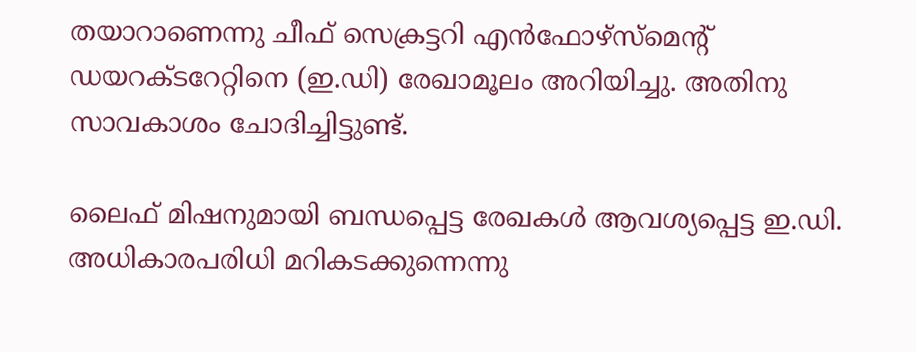തയാറാണെന്നു ചീഫ് സെക്രട്ടറി എന്‍ഫോഴ്‌സ്‌മെന്റ് ഡയറക്ടറേറ്റിനെ (ഇ.ഡി) രേഖാമൂലം അറിയിച്ചു. അതിനു സാവകാശം ചോദിച്ചിട്ടുണ്ട്.

ലൈഫ് മിഷനുമായി ബന്ധപ്പെട്ട രേഖകള്‍ ആവശ്യപ്പെട്ട ഇ.ഡി. അധികാരപരിധി മറികടക്കുന്നെന്നു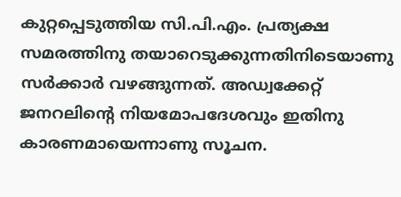കുറ്റപ്പെടുത്തിയ സി.പി.എം. പ്രത്യക്ഷ സമരത്തിനു തയാറെടുക്കുന്നതിനിടെയാണു സര്‍ക്കാര്‍ വഴങ്ങുന്നത്. അഡ്വക്കേറ്റ് ജനറലിന്റെ നിയമോപദേശവും ഇതിനു കാരണമായെന്നാണു സൂചന.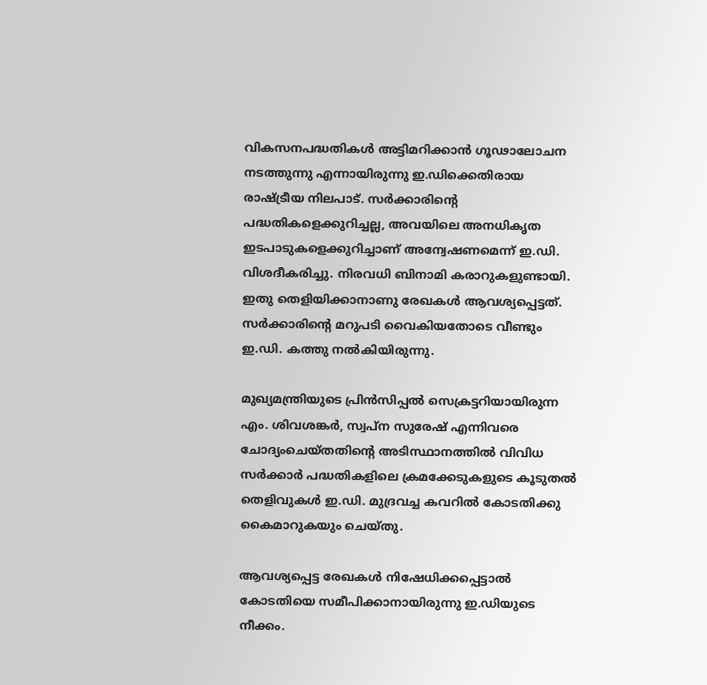വികസനപദ്ധതികള്‍ അട്ടിമറിക്കാന്‍ ഗൂഢാലോചന നടത്തുന്നു എന്നായിരുന്നു ഇ.ഡിക്കെതിരായ രാഷ്ട്രീയ നിലപാട്. സര്‍ക്കാരിന്റെ പദ്ധതികളെക്കുറിച്ചല്ല, അവയിലെ അനധികൃത ഇടപാടുകളെക്കുറിച്ചാണ് അന്വേഷണമെന്ന് ഇ.ഡി. വിശദീകരിച്ചു. നിരവധി ബിനാമി കരാറുകളുണ്ടായി. ഇതു തെളിയിക്കാനാണു രേഖകള്‍ ആവശ്യപ്പെട്ടത്. സര്‍ക്കാരിന്റെ മറുപടി വൈകിയതോടെ വീണ്ടും ഇ.ഡി. കത്തു നല്‍കിയിരുന്നു.

മുഖ്യമന്ത്രിയുടെ പ്രിന്‍സിപ്പല്‍ സെക്രട്ടറിയായിരുന്ന എം. ശിവശങ്കര്‍, സ്വപ്‌ന സുരേഷ് എന്നിവരെ ചോദ്യംചെയ്തതിന്റെ അടിസ്ഥാനത്തില്‍ വിവിധ സര്‍ക്കാര്‍ പദ്ധതികളിലെ ക്രമക്കേടുകളുടെ കൂടുതല്‍ തെളിവുകള്‍ ഇ.ഡി. മുദ്രവച്ച കവറില്‍ കോടതിക്കു കൈമാറുകയും ചെയ്തു.

ആവശ്യപ്പെട്ട രേഖകള്‍ നിഷേധിക്കപ്പെട്ടാല്‍ കോടതിയെ സമീപിക്കാനായിരുന്നു ഇ.ഡിയുടെ നീക്കം.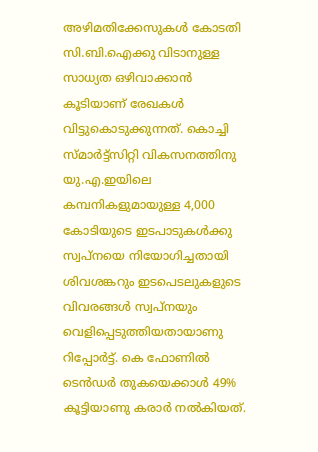അഴിമതിക്കേസുകള്‍ കോടതി സി.ബി.ഐക്കു വിടാനുള്ള സാധ്യത ഒഴിവാക്കാന്‍ കൂടിയാണ് രേഖകള്‍ വിട്ടുകൊടുക്കുന്നത്. കൊച്ചി സ്മാര്‍ട്ട്‌സിറ്റി വികസനത്തിനു യു.എ.ഇയിലെ കമ്പനികളുമായുള്ള 4,000 കോടിയുടെ ഇടപാടുകള്‍ക്കു സ്വപ്‌നയെ നിയോഗിച്ചതായി ശിവശങ്കറും ഇടപെടലുകളുടെ വിവരങ്ങള്‍ സ്വപ്‌നയും വെളിപ്പെടുത്തിയതായാണു റിപ്പോര്‍ട്ട്. കെ ഫോണില്‍ ടെന്‍ഡര്‍ തുകയെക്കാള്‍ 49% കൂട്ടിയാണു കരാര്‍ നല്‍കിയത്.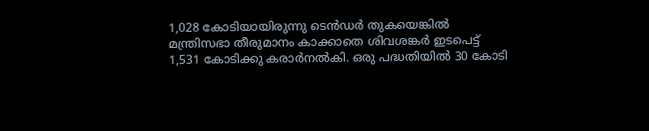1,028 കോടിയായിരുന്നു ടെന്‍ഡര്‍ തുകയെങ്കില്‍ മന്ത്രിസഭാ തീരുമാനം കാക്കാതെ ശിവശങ്കര്‍ ഇടപെട്ട് 1,531 കോടിക്കു കരാര്‍നല്‍കി. ഒരു പദ്ധതിയില്‍ 30 കോടി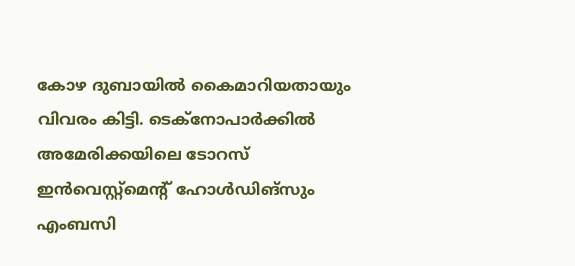കോഴ ദുബായില്‍ കൈമാറിയതായും വിവരം കിട്ടി. ടെക്‌നോപാര്‍ക്കില്‍ അമേരിക്കയിലെ ടോറസ് ഇന്‍വെസ്റ്റ്‌മെന്റ് ഹോള്‍ഡിങ്‌സും എംബസി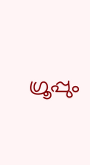ഗ്രൂപ്പും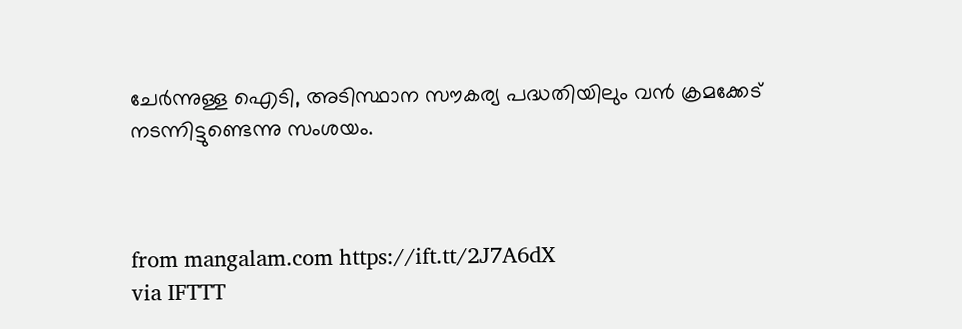ചേര്‍ന്നുള്ള ഐടി, അടിസ്ഥാന സൗകര്യ പദ്ധതിയിലും വന്‍ ക്രമക്കേട് നടന്നിട്ടുണ്ടെന്നു സംശയം.



from mangalam.com https://ift.tt/2J7A6dX
via IFTTT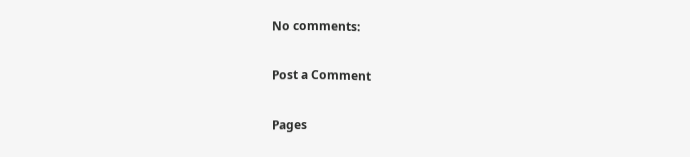No comments:

Post a Comment

Pages